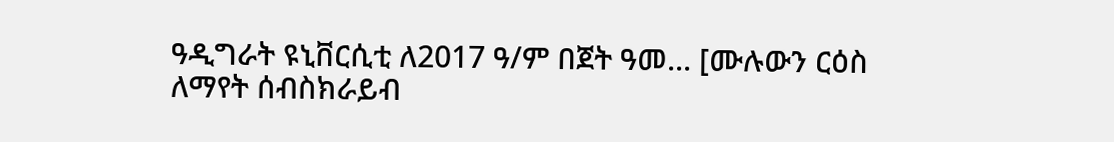ዓዲግራት ዩኒቨርሲቲ ለ2017 ዓ/ም በጀት ዓመ... [ሙሉውን ርዕስ ለማየት ሰብስክራይብ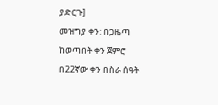ያድርጉ]
መዝግያ ቀን: በጋዜጣ ከወጣበት ቀን ጀምሮ በ22ኛው ቀን በስራ ሰዓት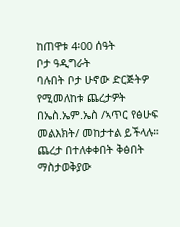ከጠዋቱ 4፡00 ሰዓት
ቦታ ዓዲግራት
ባሉበት ቦታ ሁኖው ድርጅትዎ የሚመለከቱ ጨረታዎት በኤስ.ኤም.ኤስ /ኣጥር የፅሁፍ መልእክት/ መከታተል ይችላሉ።
ጨረታ በተለቀቀበት ቅፅበት ማስታወቅያው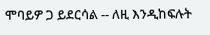ሞባይዎ ጋ ይደርሳል -- ለዚ እንዲከፍሉት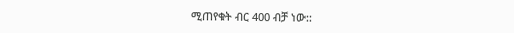ሚጠየቁት ብር 400 ብቻ ነው::